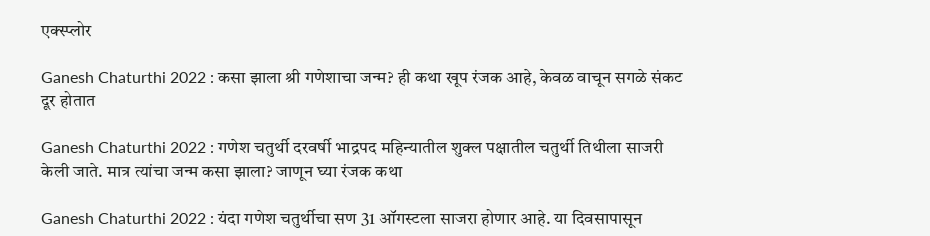एक्स्प्लोर

Ganesh Chaturthi 2022 : कसा झाला श्री गणेशाचा जन्म? ही कथा खूप रंजक आहे, केवळ वाचून सगळे संकट दूर होतात

Ganesh Chaturthi 2022 : गणेश चतुर्थी दरवर्षी भाद्रपद महिन्यातील शुक्ल पक्षातील चतुर्थी तिथीला साजरी केली जाते. मात्र त्यांचा जन्म कसा झाला? जाणून घ्या रंजक कथा

Ganesh Chaturthi 2022 : यंदा गणेश चतुर्थीचा सण 31 ऑगस्टला साजरा होणार आहे. या दिवसापासून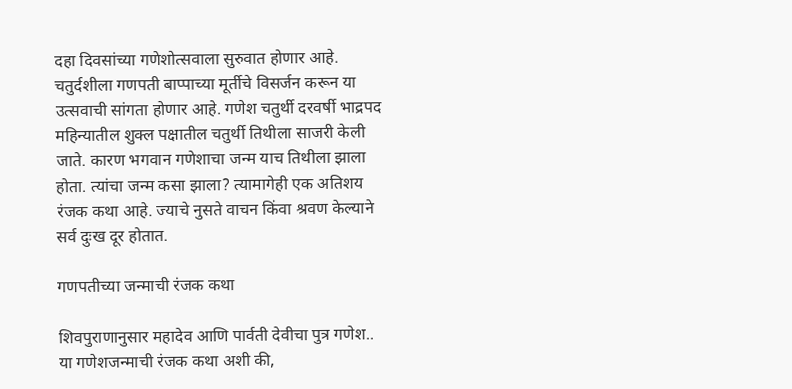दहा दिवसांच्या गणेशोत्सवाला सुरुवात होणार आहे. चतुर्दशीला गणपती बाप्पाच्या मूर्तीचे विसर्जन करून या उत्सवाची सांगता होणार आहे. गणेश चतुर्थी दरवर्षी भाद्रपद महिन्यातील शुक्ल पक्षातील चतुर्थी तिथीला साजरी केली जाते. कारण भगवान गणेशाचा जन्म याच तिथीला झाला होता. त्यांचा जन्म कसा झाला? त्यामागेही एक अतिशय रंजक कथा आहे. ज्याचे नुसते वाचन किंवा श्रवण केल्याने सर्व दुःख दूर होतात.

गणपतीच्या जन्माची रंजक कथा

शिवपुराणानुसार महादेव आणि पार्वती देवीचा पुत्र गणेश.. या गणेशजन्माची रंजक कथा अशी की,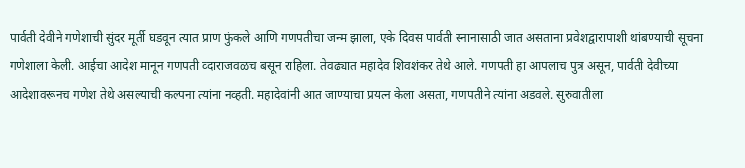पार्वती देवीने गणेशाची सुंदर मूर्ती घडवून त्यात प्राण फुंकले आणि गणपतीचा जन्म झाला, एके दिवस पार्वती स्नानासाठी जात असताना प्रवेशद्वारापाशी थांबण्याची सूचना गणेशाला केली. आईचा आदेश मानून गणपती व्दाराजवळच बसून राहिला. तेवढ्यात महादेव शिवशंकर तेथे आले. गणपती हा आपलाच पुत्र असून, पार्वती देवीच्या आदेशावरूनच गणेश तेथे असल्याची कल्पना त्यांना नव्हती. महादेवांनी आत जाण्याचा प्रयत्न केला असता, गणपतीने त्यांना अडवले. सुरुवातीला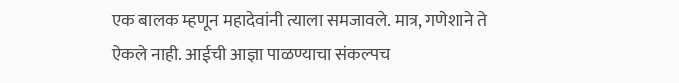एक बालक म्हणून महादेवांनी त्याला समजावले. मात्र, गणेशाने ते ऐकले नाही. आईची आज्ञा पाळण्याचा संकल्पच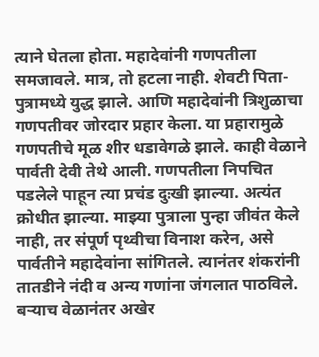त्याने घेतला होता. महादेवांनी गणपतीला समजावले. मात्र, तो हटला नाही. शेवटी पिता-पुत्रामध्ये युद्ध झाले. आणि महादेवांनी त्रिशुळाचा गणपतीवर जोरदार प्रहार केला. या प्रहारामुळे गणपतीचे मूळ शीर धडावेगळे झाले. काही वेळाने पार्वती देवी तेथे आली. गणपतीला निपचित पडलेले पाहून त्या प्रचंड दुःखी झाल्या. अत्यंत क्रोधीत झाल्या. माझ्या पुत्राला पुन्हा जीवंत केले नाही, तर संपूर्ण पृथ्वीचा विनाश करेन, असे पार्वतीने महादेवांना सांगितले. त्यानंतर शंकरांनी तातडीने नंदी व अन्य गणांना जंगलात पाठविले. बऱ्याच वेळानंतर अखेर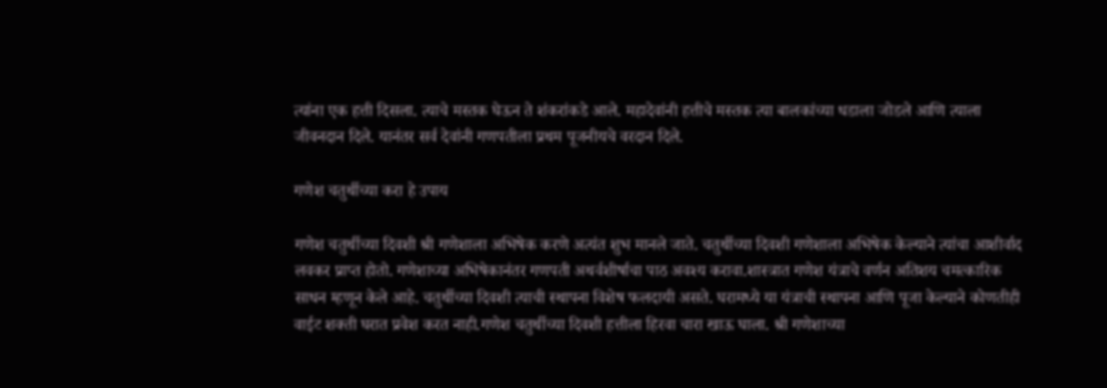त्यांना एक हत्ती दिसला. त्याचे मस्तक घेऊन ते शंकरांकडे आले. महादेवांनी हत्तीचे मस्तक त्या बालकांच्या धडाला जोडले आणि त्याला जीवनदान दिले. यानंतर सर्व देवांनी गणपतीला प्रथम पूजनीयचे वरदान दिले.

गणेश चतुर्थीच्या करा हे उपाय

गणेश चतुर्थीच्या दिवशी श्री गणेशाला अभिषेक करणे अत्यंत शुभ मानले जाते. चतुर्थीच्या दिवशी गणेशाला अभिषेक केल्याने त्यांचा आशीर्वाद लवकर प्राप्त होतो. गणेशाच्या अभिषेकानंतर गणपती अथर्वशीर्षाचा पाठ अवश्य करावा.शास्त्रात गणेश यंत्राचे वर्णन अतिशय चमत्कारिक साधन म्हणून केले आहे. चतुर्थीच्या दिवशी त्याची स्थापना विशेष फलदायी असते. घरामध्ये या यंत्राची स्थापना आणि पूजा केल्याने कोणतीही वाईट शक्ती घरात प्रवेश करत नाही.गणेश चतुर्थीच्या दिवशी हत्तीला हिरवा चारा खाऊ घाला. श्री गणेशाच्या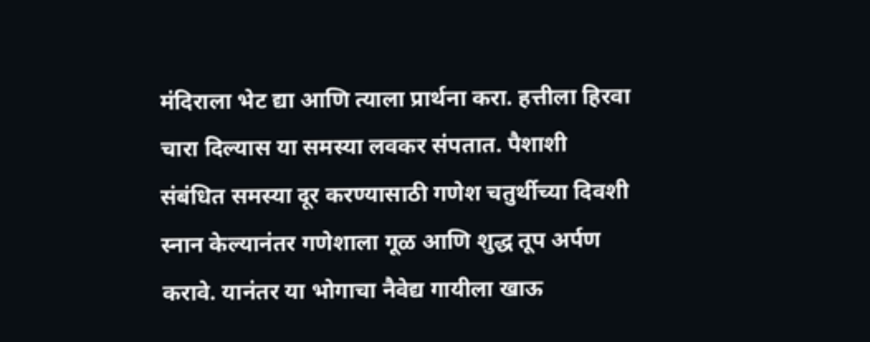मंदिराला भेट द्या आणि त्याला प्रार्थना करा. हत्तीला हिरवा चारा दिल्यास या समस्या लवकर संपतात. पैशाशी संबंधित समस्या दूर करण्यासाठी गणेश चतुर्थीच्या दिवशी स्नान केल्यानंतर गणेशाला गूळ आणि शुद्ध तूप अर्पण करावे. यानंतर या भोगाचा नैवेद्य गायीला खाऊ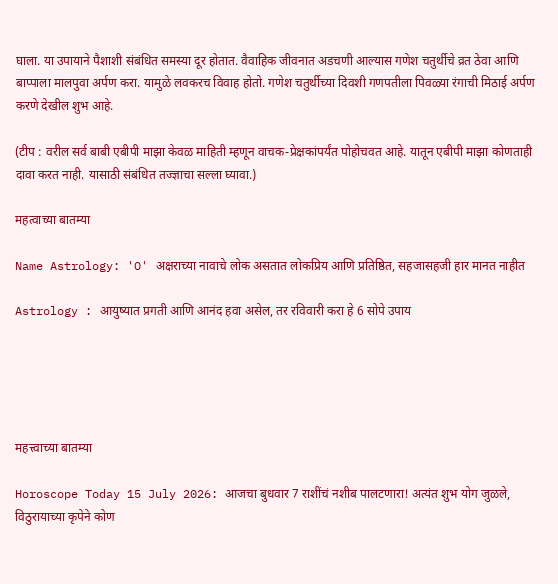घाला. या उपायाने पैशाशी संबंधित समस्या दूर होतात. वैवाहिक जीवनात अडचणी आल्यास गणेश चतुर्थीचे व्रत ठेवा आणि बाप्पाला मालपुवा अर्पण करा. यामुळे लवकरच विवाह होतो. गणेश चतुर्थीच्या दिवशी गणपतीला पिवळ्या रंगाची मिठाई अर्पण करणे देखील शुभ आहे.

(टीप : वरील सर्व बाबी एबीपी माझा केवळ माहिती म्हणून वाचक-प्रेक्षकांपर्यंत पोहोचवत आहे. यातून एबीपी माझा कोणताही दावा करत नाही. यासाठी संबंधित तज्ज्ञाचा सल्ला घ्यावा.)

महत्वाच्या बातम्या

Name Astrology: 'O' अक्षराच्या नावाचे लोक असतात लोकप्रिय आणि प्रतिष्ठित, सहजासहजी हार मानत नाहीत

Astrology : आयुष्यात प्रगती आणि आनंद हवा असेल, तर रविवारी करा हे 6 सोपे उपाय





महत्त्वाच्या बातम्या

Horoscope Today 15 July 2026: आजचा बुधवार 7 राशींचं नशीब पालटणारा! अत्यंत शुभ योग जुळले, विठुरायाच्या कृपेने कोण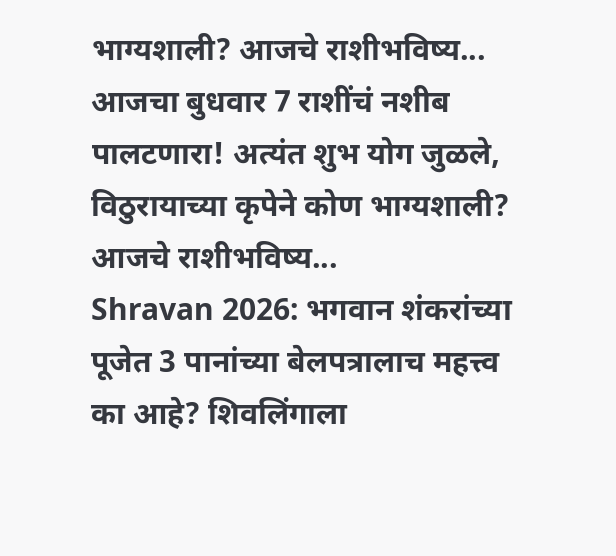भाग्यशाली? आजचे राशीभविष्य...
आजचा बुधवार 7 राशींचं नशीब पालटणारा! अत्यंत शुभ योग जुळले, विठुरायाच्या कृपेने कोण भाग्यशाली? आजचे राशीभविष्य...
Shravan 2026: भगवान शंकरांच्या पूजेत 3 पानांच्या बेलपत्रालाच महत्त्व का आहे? शिवलिंगाला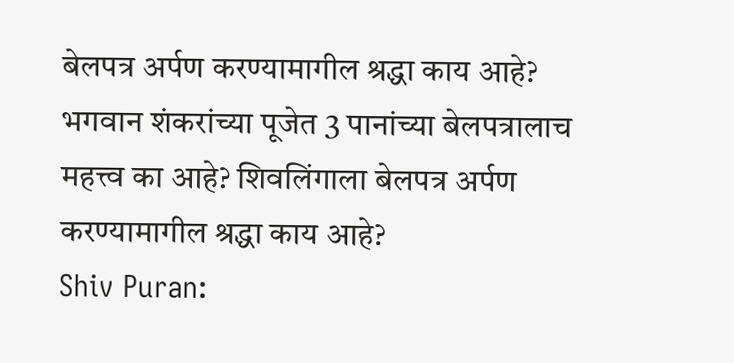बेलपत्र अर्पण करण्यामागील श्रद्धा काय आहे?
भगवान शंकरांच्या पूजेत 3 पानांच्या बेलपत्रालाच महत्त्व का आहे? शिवलिंगाला बेलपत्र अर्पण करण्यामागील श्रद्धा काय आहे?
Shiv Puran: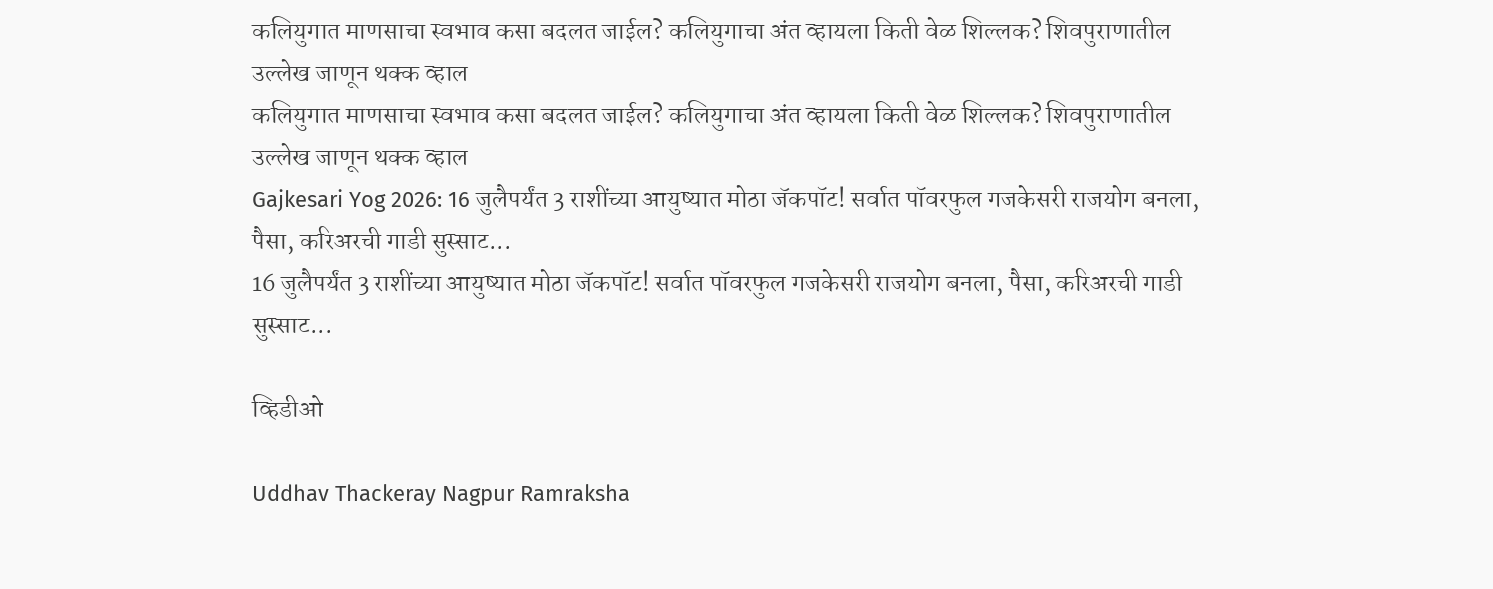कलियुगात माणसाचा स्वभाव कसा बदलत जाईल? कलियुगाचा अंत व्हायला किती वेळ शिल्लक? शिवपुराणातील उल्लेख जाणून थक्क व्हाल
कलियुगात माणसाचा स्वभाव कसा बदलत जाईल? कलियुगाचा अंत व्हायला किती वेळ शिल्लक? शिवपुराणातील उल्लेख जाणून थक्क व्हाल
Gajkesari Yog 2026: 16 जुलैपर्यंत 3 राशींच्या आयुष्यात मोठा जॅकपॉट! सर्वात पॉवरफुल गजकेसरी राजयोग बनला, पैसा, करिअरची गाडी सुस्साट...
16 जुलैपर्यंत 3 राशींच्या आयुष्यात मोठा जॅकपॉट! सर्वात पॉवरफुल गजकेसरी राजयोग बनला, पैसा, करिअरची गाडी सुस्साट...

व्हिडीओ

Uddhav Thackeray Nagpur Ramraksha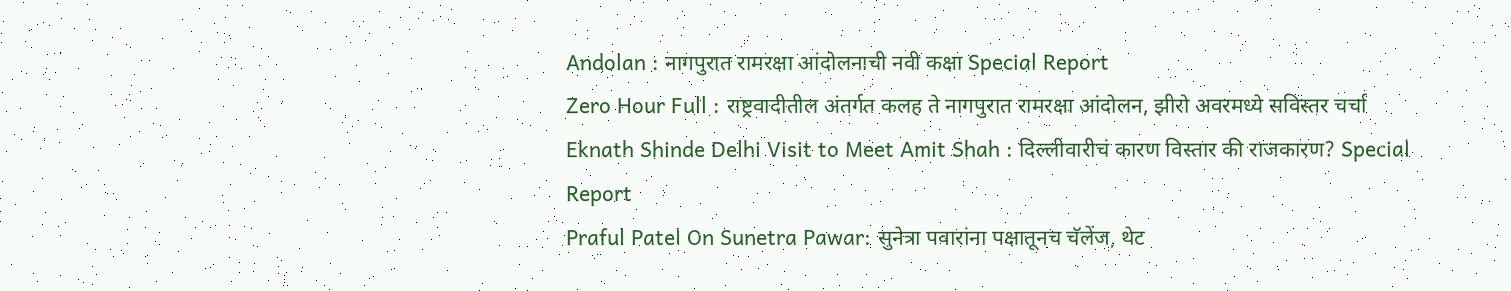Andolan : नागपुरात रामरक्षा आंदोलनाची नवी कक्षा Special Report
Zero Hour Full : राष्ट्रवादीतील अंतर्गत कलह ते नागपुरात रामरक्षा आंदोलन, झीरो अवरमध्ये सविस्तर चर्चा
Eknath Shinde Delhi Visit to Meet Amit Shah : दिल्लीवारीचं कारण विस्तार की राजकारण? Special Report
Praful Patel On Sunetra Pawar: सुनेत्रा पवारांना पक्षातूनच चॅलेंज, थेट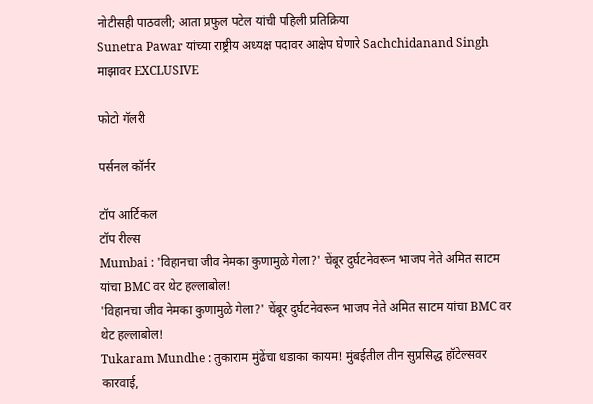नोटीसही पाठवली; आता प्रफुल पटेल यांची पहिली प्रतिक्रिया
Sunetra Pawar यांच्या राष्ट्रीय अध्यक्ष पदावर आक्षेप घेणारे Sachchidanand Singh माझावर EXCLUSIVE

फोटो गॅलरी

पर्सनल कॉर्नर

टॉप आर्टिकल
टॉप रील्स
Mumbai : 'विहानचा जीव नेमका कुणामुळे गेला?' चेंबूर दुर्घटनेवरून भाजप नेते अमित साटम यांचा BMC वर थेट हल्लाबोल!
'विहानचा जीव नेमका कुणामुळे गेला?' चेंबूर दुर्घटनेवरून भाजप नेते अमित साटम यांचा BMC वर थेट हल्लाबोल!
Tukaram Mundhe : तुकाराम मुंढेंचा धडाका कायम! मुंबईतील तीन सुप्रसिद्ध हॉटेल्सवर कारवाई,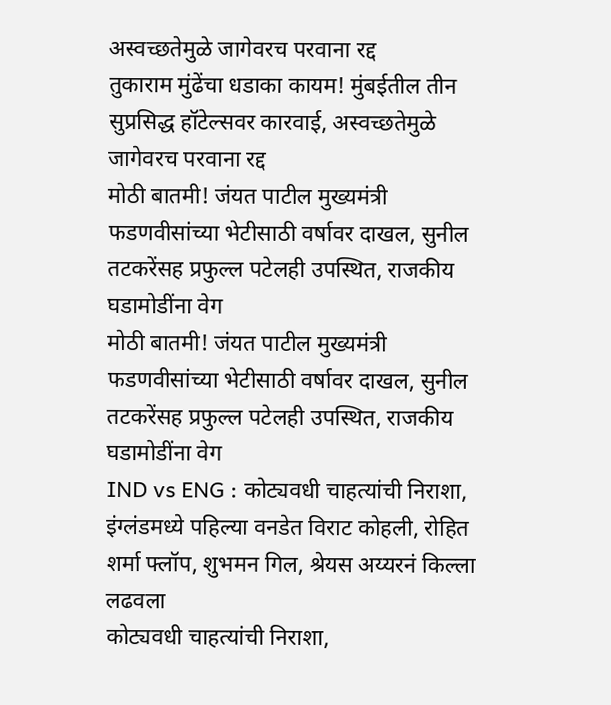अस्वच्छतेमुळे जागेवरच परवाना रद्द
तुकाराम मुंढेंचा धडाका कायम! मुंबईतील तीन सुप्रसिद्ध हॉटेल्सवर कारवाई, अस्वच्छतेमुळे जागेवरच परवाना रद्द
मोठी बातमी! जंयत पाटील मुख्यमंत्री फडणवीसांच्या भेटीसाठी वर्षावर दाखल, सुनील तटकरेंसह प्रफुल्ल पटेलही उपस्थित, राजकीय घडामोडींना वेग
मोठी बातमी! जंयत पाटील मुख्यमंत्री फडणवीसांच्या भेटीसाठी वर्षावर दाखल, सुनील तटकरेंसह प्रफुल्ल पटेलही उपस्थित, राजकीय घडामोडींना वेग
IND vs ENG : कोट्यवधी चाहत्यांची निराशा, इंग्लंडमध्ये पहिल्या वनडेत विराट कोहली, रोहित शर्मा फ्लॉप, शुभमन गिल, श्रेयस अय्यरनं किल्ला लढवला
कोट्यवधी चाहत्यांची निराशा,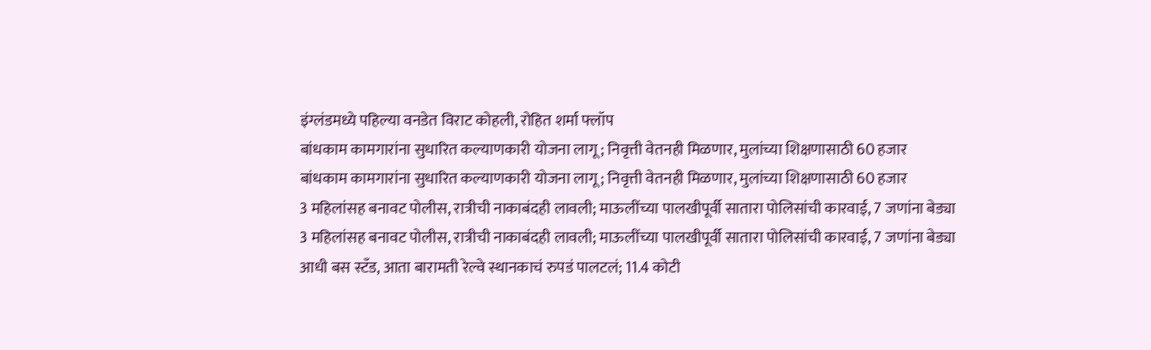इंग्लंडमध्ये पहिल्या वनडेत विराट कोहली, रोहित शर्मा फ्लॉप
बांधकाम कामगारांना सुधारित कल्याणकारी योजना लागू; निवृत्ती वेतनही मिळणार, मुलांच्या शिक्षणासाठी 60 हजार
बांधकाम कामगारांना सुधारित कल्याणकारी योजना लागू; निवृत्ती वेतनही मिळणार, मुलांच्या शिक्षणासाठी 60 हजार
3 महिलांसह बनावट पोलीस, रात्रीची नाकाबंदही लावली; माऊलींच्या पालखीपूर्वी सातारा पोलिसांची कारवाई, 7 जणांना बेड्या
3 महिलांसह बनावट पोलीस, रात्रीची नाकाबंदही लावली; माऊलींच्या पालखीपूर्वी सातारा पोलिसांची कारवाई, 7 जणांना बेड्या
आधी बस स्टँड, आता बारामती रेल्वे स्थानकाचं रुपडं पालटलं; 11.4 कोटी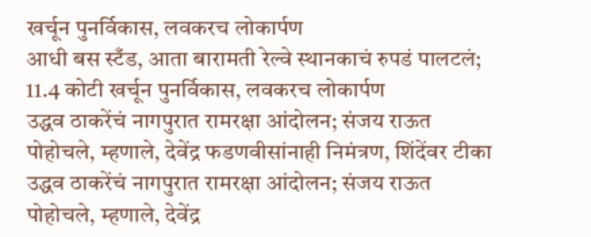खर्चून पुनर्विकास, लवकरच लोकार्पण
आधी बस स्टँड, आता बारामती रेल्वे स्थानकाचं रुपडं पालटलं; 11.4 कोटी खर्चून पुनर्विकास, लवकरच लोकार्पण
उद्धव ठाकरेंचं नागपुरात रामरक्षा आंदोलन; संजय राऊत पोहोचले, म्हणाले, देवेंद्र फडणवीसांनाही निमंत्रण, शिंदेंवर टीका
उद्धव ठाकरेंचं नागपुरात रामरक्षा आंदोलन; संजय राऊत पोहोचले, म्हणाले, देवेंद्र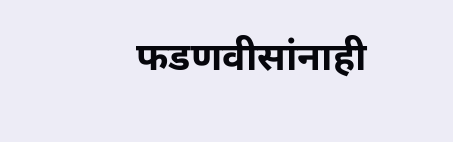फडणवीसांनाही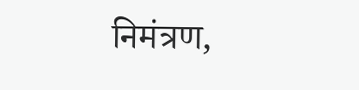निमंत्रण,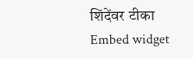शिंदेंवर टीका
Embed widget